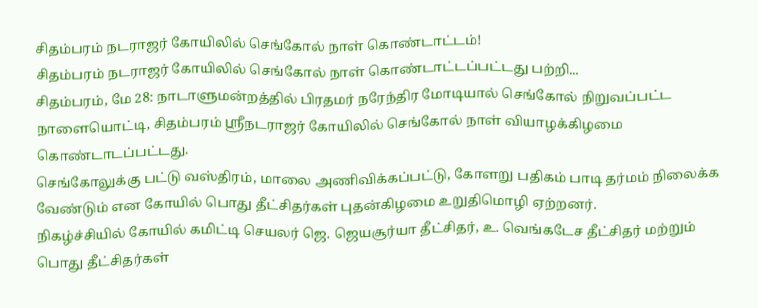சிதம்பரம் நடராஜர் கோயிலில் செங்கோல் நாள் கொண்டாட்டம்!
சிதம்பரம் நடராஜர் கோயிலில் செங்கோல் நாள் கொண்டாட்டப்பட்டது பற்றி...
சிதம்பரம், மே 28: நாடாளுமன்றத்தில் பிரதமர் நரேந்திர மோடியால் செங்கோல் நிறுவப்பட்ட நாளையொட்டி, சிதம்பரம் ஸ்ரீநடராஜர் கோயிலில் செங்கோல் நாள் வியாழக்கிழமை கொண்டாடப்பட்டது.
செங்கோலுக்கு பட்டு வஸ்திரம், மாலை அணிவிக்கப்பட்டு, கோளறு பதிகம் பாடி தர்மம் நிலைக்க வேண்டும் என கோயில் பொது தீட்சிதர்கள் புதன்கிழமை உறுதிமொழி ஏற்றனர்.
நிகழ்ச்சியில் கோயில் கமிட்டி செயலர் ஜெ. ஜெயசூர்யா தீட்சிதர், உ. வெங்கடேச தீட்சிதர் மற்றும் பொது தீட்சிதர்கள்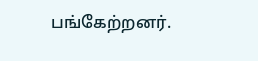பங்கேற்றனர்.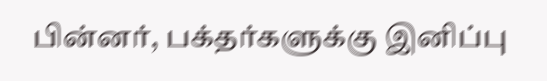பின்னர், பக்தர்களுக்கு இனிப்பு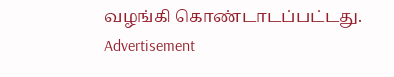வழங்கி கொண்டாடப்பட்டது.
Advertisement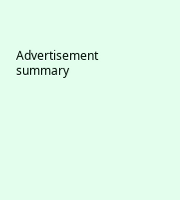Advertisement
summary